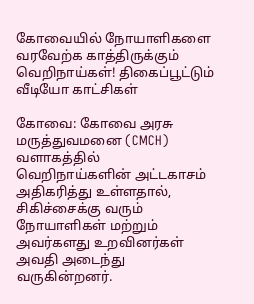கோவையில் நோயாளிகளை வரவேற்க காத்திருக்கும் வெறிநாய்கள்! திகைப்பூட்டும் வீடியோ காட்சிகள்

கோவை: கோவை அரசு மருத்துவமனை (CMCH) வளாகத்தில் வெறிநாய்களின் அட்டகாசம் அதிகரித்து உள்ளதால், சிகிச்சைக்கு வரும் நோயாளிகள் மற்றும் அவர்களது உறவினர்கள் அவதி அடைந்து வருகின்றனர்.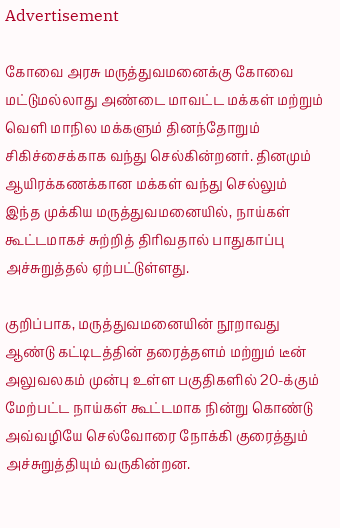Advertisement

கோவை அரசு மருத்துவமனைக்கு கோவை மட்டுமல்லாது அண்டை மாவட்ட மக்கள் மற்றும் வெளி மாநில மக்களும் தினந்தோறும் சிகிச்சைக்காக வந்து செல்கின்றனர். தினமும் ஆயிரக்கணக்கான மக்கள் வந்து செல்லும் இந்த முக்கிய மருத்துவமனையில், நாய்கள் கூட்டமாகச் சுற்றித் திரிவதால் பாதுகாப்பு அச்சுறுத்தல் ஏற்பட்டுள்ளது.

குறிப்பாக, மருத்துவமனையின் நூறாவது ஆண்டு கட்டிடத்தின் தரைத்தளம் மற்றும் டீன் அலுவலகம் முன்பு உள்ள பகுதிகளில் 20-க்கும் மேற்பட்ட நாய்கள் கூட்டமாக நின்று கொண்டு அவ்வழியே செல்வோரை நோக்கி குரைத்தும் அச்சுறுத்தியும் வருகின்றன.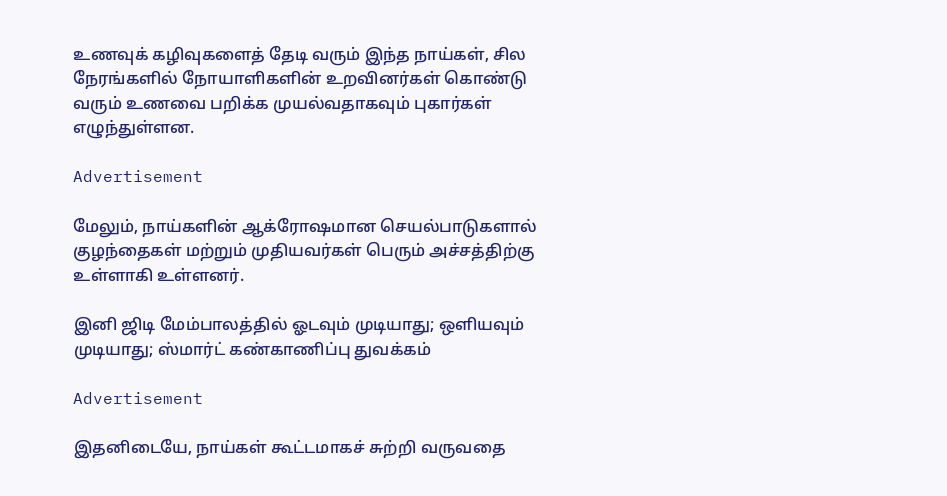உணவுக் கழிவுகளைத் தேடி வரும் இந்த நாய்கள், சில நேரங்களில் நோயாளிகளின் உறவினர்கள் கொண்டு வரும் உணவை பறிக்க முயல்வதாகவும் புகார்கள் எழுந்துள்ளன.

Advertisement

மேலும், நாய்களின் ஆக்ரோஷமான செயல்பாடுகளால் குழந்தைகள் மற்றும் முதியவர்கள் பெரும் அச்சத்திற்கு உள்ளாகி உள்ளனர்.

இனி ஜிடி மேம்பாலத்தில் ஓடவும் முடியாது; ஒளியவும் முடியாது; ஸ்மார்ட் கண்காணிப்பு துவக்கம்

Advertisement

இதனிடையே, நாய்கள் கூட்டமாகச் சுற்றி வருவதை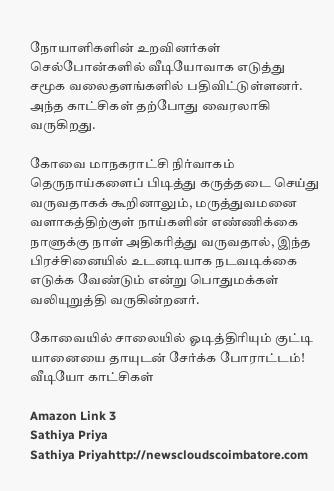நோயாளிகளின் உறவினர்கள் செல்போன்களில் வீடியோவாக எடுத்து சமூக வலைதளங்களில் பதிவிட்டுள்ளனர். அந்த காட்சிகள் தற்போது வைரலாகி வருகிறது.

கோவை மாநகராட்சி நிர்வாகம் தெருநாய்களைப் பிடித்து கருத்தடை செய்து வருவதாகக் கூறினாலும், மருத்துவமனை வளாகத்திற்குள் நாய்களின் எண்ணிக்கை நாளுக்கு நாள் அதிகரித்து வருவதால், இந்த பிரச்சினையில் உடனடியாக நடவடிக்கை எடுக்க வேண்டும் என்று பொதுமக்கள் வலியுறுத்தி வருகின்றனர்.

கோவையில் சாலையில் ஓடித்திரியும் குட்டி யானையை தாயுடன் சேர்க்க போராட்டம்! வீடியோ காட்சிகள்

Amazon Link 3
Sathiya Priya
Sathiya Priyahttp://newscloudscoimbatore.com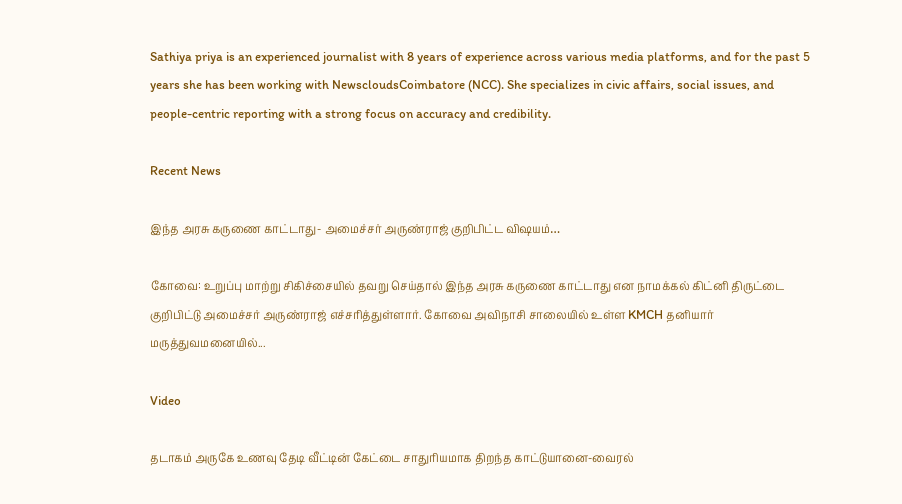Sathiya priya is an experienced journalist with 8 years of experience across various media platforms, and for the past 5 years she has been working with NewscloudsCoimbatore (NCC). She specializes in civic affairs, social issues, and people-centric reporting with a strong focus on accuracy and credibility.

Recent News

இந்த அரசு கருணை காட்டாது- அமைச்சர் அருண்ராஜ் குறிபிட்ட விஷயம்…

கோவை: உறுப்பு மாற்று சிகிச்சையில் தவறு செய்தால் இந்த அரசு கருணை காட்டாது என நாமக்கல் கிட்னி திருட்டை குறிபிட்டு அமைச்சர் அருண்ராஜ் எச்சரித்துள்ளார். கோவை அவிநாசி சாலையில் உள்ள KMCH தனியார் மருத்துவமனையில்...

Video

தடாகம் அருகே உணவு தேடி வீட்டின் கேட்டை சாதுரியமாக திறந்த காட்டுயானை-வைரல்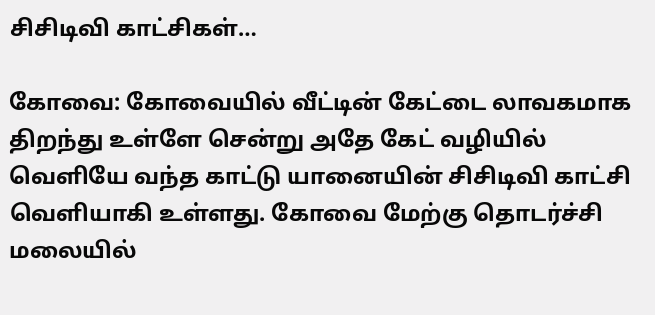சிசிடிவி காட்சிகள்…

கோவை: கோவையில் வீட்டின் கேட்டை லாவகமாக திறந்து உள்ளே சென்று அதே கேட் வழியில் வெளியே வந்த காட்டு யானையின் சிசிடிவி காட்சி வெளியாகி உள்ளது. கோவை மேற்கு தொடர்ச்சி மலையில்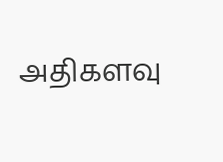அதிகளவு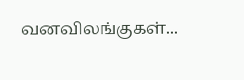வனவிலங்குகள்...